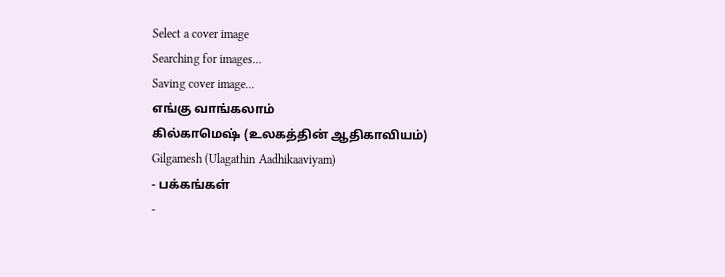Select a cover image
Searching for images...
Saving cover image...
எங்கு வாங்கலாம்
கில்காமெஷ் (உலகத்தின் ஆதிகாவியம்)
Gilgamesh (Ulagathin Aadhikaaviyam)
- பக்கங்கள்
-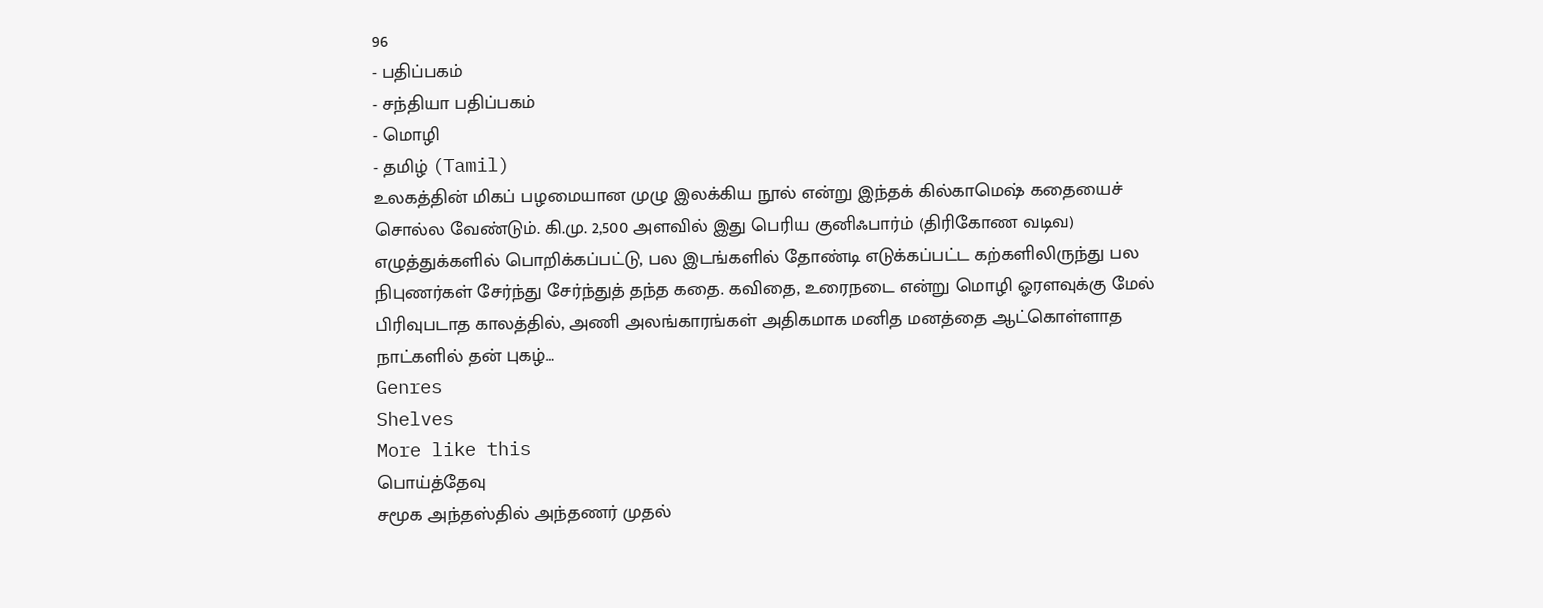96
- பதிப்பகம்
- சந்தியா பதிப்பகம்
- மொழி
- தமிழ் (Tamil)
உலகத்தின் மிகப் பழமையான முழு இலக்கிய நூல் என்று இந்தக் கில்காமெஷ் கதையைச் சொல்ல வேண்டும். கி.மு. 2,500 அளவில் இது பெரிய குனிஃபார்ம் (திரிகோண வடிவ) எழுத்துக்களில் பொறிக்கப்பட்டு, பல இடங்களில் தோண்டி எடுக்கப்பட்ட கற்களிலிருந்து பல நிபுணர்கள் சேர்ந்து சேர்ந்துத் தந்த கதை. கவிதை, உரைநடை என்று மொழி ஓரளவுக்கு மேல் பிரிவுபடாத காலத்தில், அணி அலங்காரங்கள் அதிகமாக மனித மனத்தை ஆட்கொள்ளாத நாட்களில் தன் புகழ்…
Genres
Shelves
More like this
பொய்த்தேவு
சமூக அந்தஸ்தில் அந்தணர் முதல்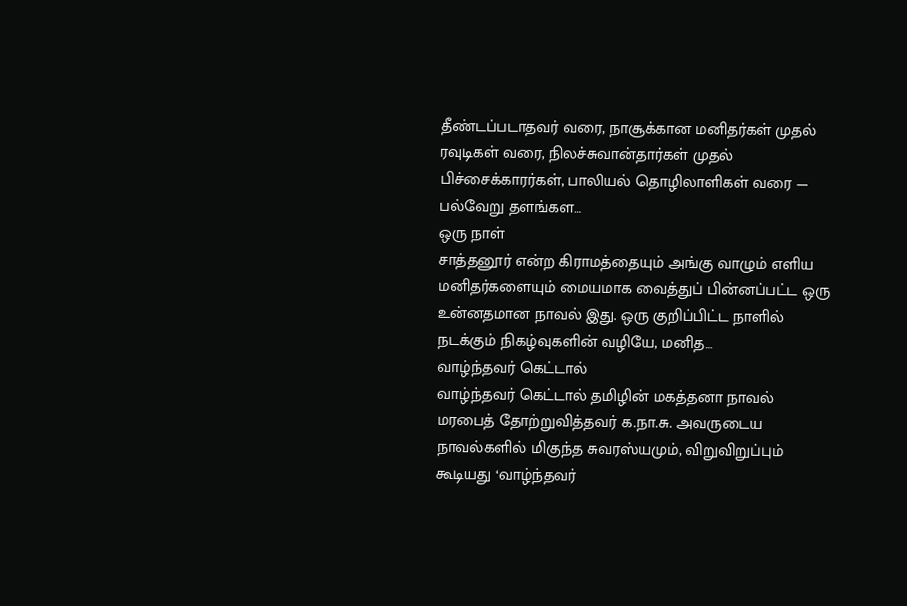தீண்டப்படாதவர் வரை, நாசூக்கான மனிதர்கள் முதல் ரவுடிகள் வரை, நிலச்சுவான்தார்கள் முதல் பிச்சைக்காரர்கள், பாலியல் தொழிலாளிகள் வரை — பல்வேறு தளங்கள…
ஒரு நாள்
சாத்தனூர் என்ற கிராமத்தையும் அங்கு வாழும் எளிய மனிதர்களையும் மையமாக வைத்துப் பின்னப்பட்ட ஒரு உன்னதமான நாவல் இது. ஒரு குறிப்பிட்ட நாளில் நடக்கும் நிகழ்வுகளின் வழியே, மனித…
வாழ்ந்தவர் கெட்டால்
வாழ்ந்தவர் கெட்டால் தமிழின் மகத்தனா நாவல் மரபைத் தோற்றுவித்தவர் க.நா.சு. அவருடைய நாவல்களில் மிகுந்த சுவரஸ்யமும், விறுவிறுப்பும் கூடியது ‘வாழ்ந்தவர்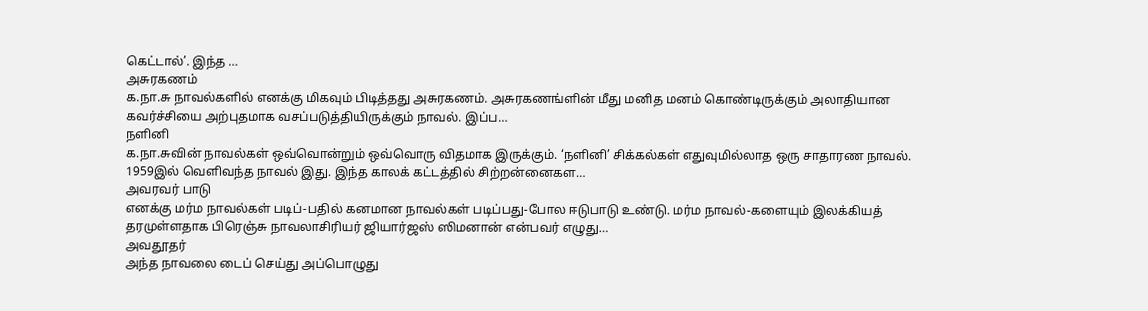கெட்டால்’. இந்த …
அசுரகணம்
க.நா.சு நாவல்களில் எனக்கு மிகவும் பிடித்தது அசுரகணம். அசுரகணங்ளின் மீது மனித மனம் கொண்டிருக்கும் அலாதியான கவர்ச்சியை அற்புதமாக வசப்படுத்தியிருக்கும் நாவல். இப்ப…
நளினி
க.நா.சுவின் நாவல்கள் ஒவ்வொன்றும் ஒவ்வொரு விதமாக இருக்கும். ‘நளினி’ சிக்கல்கள் எதுவுமில்லாத ஒரு சாதாரண நாவல். 1959இல் வெளிவந்த நாவல் இது. இந்த காலக் கட்டத்தில் சிற்றன்னைகள…
அவரவர் பாடு
எனக்கு மர்ம நாவல்கள் படிப்-பதில் கனமான நாவல்கள் படிப்பது-போல ஈடுபாடு உண்டு. மர்ம நாவல்-களையும் இலக்கியத் தரமுள்ளதாக பிரெஞ்சு நாவலாசிரியர் ஜியார்ஜஸ் ஸிமனான் என்பவர் எழுது…
அவதூதர்
அந்த நாவலை டைப் செய்து அப்பொழுது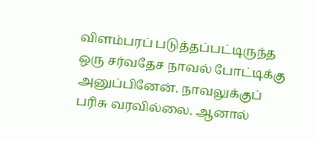விளம்பரப் படுத்தப்பட்டிருந்த ஒரு சர்வதேச நாவல் போட்டிக்கு அனுப்பினேன். நாவலுக்குப் பரிசு வரவில்லை. ஆனால்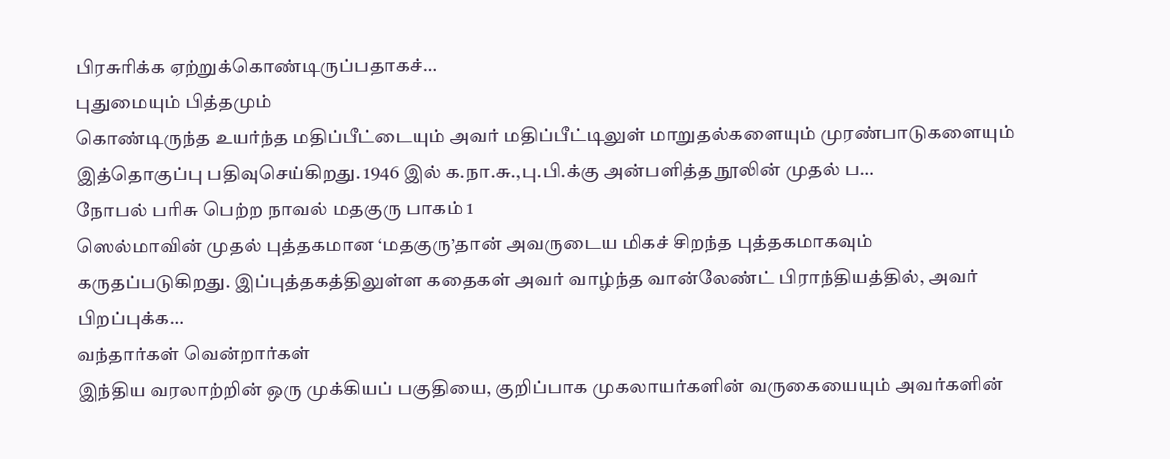பிரசுரிக்க ஏற்றுக்கொண்டிருப்பதாகச்…
புதுமையும் பித்தமும்
கொண்டிருந்த உயர்ந்த மதிப்பீட்டையும் அவர் மதிப்பீட்டிலுள் மாறுதல்களையும் முரண்பாடுகளையும் இத்தொகுப்பு பதிவுசெய்கிறது. 1946 இல் க.நா.சு.,பு.பி.க்கு அன்பளித்த நூலின் முதல் ப…
நோபல் பரிசு பெற்ற நாவல் மதகுரு பாகம் 1
ஸெல்மாவின் முதல் புத்தகமான ‘மதகுரு’தான் அவருடைய மிகச் சிறந்த புத்தகமாகவும் கருதப்படுகிறது. இப்புத்தகத்திலுள்ள கதைகள் அவர் வாழ்ந்த வான்லேண்ட் பிராந்தியத்தில், அவர் பிறப்புக்க…
வந்தார்கள் வென்றார்கள்
இந்திய வரலாற்றின் ஒரு முக்கியப் பகுதியை, குறிப்பாக முகலாயர்களின் வருகையையும் அவர்களின்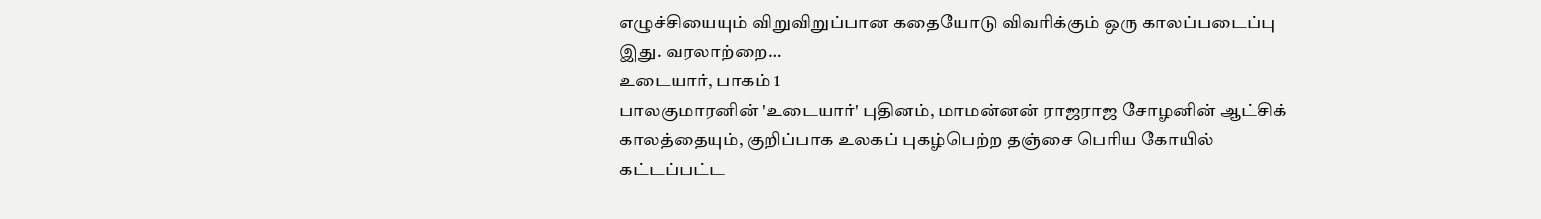எழுச்சியையும் விறுவிறுப்பான கதையோடு விவரிக்கும் ஒரு காலப்படைப்பு இது. வரலாற்றை…
உடையார், பாகம் 1
பாலகுமாரனின் 'உடையார்' புதினம், மாமன்னன் ராஜராஜ சோழனின் ஆட்சிக் காலத்தையும், குறிப்பாக உலகப் புகழ்பெற்ற தஞ்சை பெரிய கோயில் கட்டப்பட்ட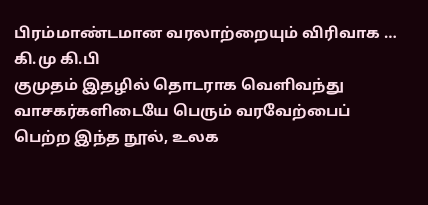பிரம்மாண்டமான வரலாற்றையும் விரிவாக …
கி.மு கி.பி
குமுதம் இதழில் தொடராக வெளிவந்து வாசகர்களிடையே பெரும் வரவேற்பைப் பெற்ற இந்த நூல், உலக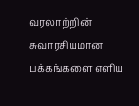வரலாற்றின் சுவாரசியமான பக்கங்களை எளிய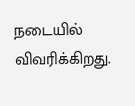நடையில் விவரிக்கிறது.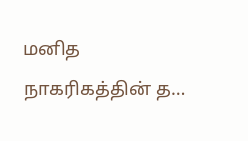மனித நாகரிகத்தின் த…